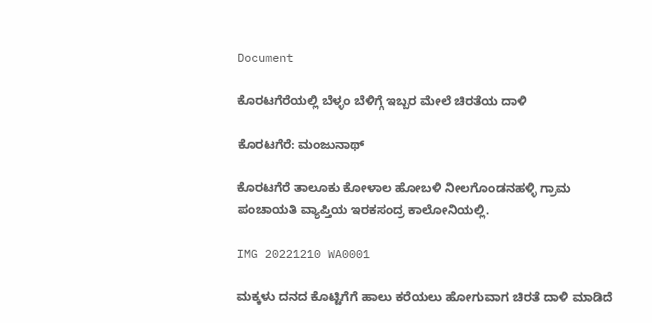Document

ಕೊರಟಗೆರೆಯಲ್ಲಿ ಬೆಳ್ಳಂ ಬೆಳಿಗ್ಗೆ ಇಬ್ಬರ ಮೇಲೆ ಚಿರತೆಯ ದಾಳಿ

ಕೊರಟಗೆರೆ: ಮಂಜುನಾಥ್

ಕೊರಟಗೆರೆ ತಾಲೂಕು ಕೋಳಾಲ ಹೋಬಳಿ ನೀಲಗೊಂಡನಹಳ್ಳಿ ಗ್ರಾಮ ಪಂಚಾಯತಿ ವ್ಯಾಪ್ತಿಯ ಇರಕಸಂದ್ರ ಕಾಲೋನಿಯಲ್ಲಿ.

IMG 20221210 WA0001

ಮಕ್ಕಳು ದನದ ಕೊಟ್ಟಿಗೆಗೆ ಹಾಲು ಕರೆಯಲು ಹೋಗುವಾಗ ಚಿರತೆ ದಾಳಿ ಮಾಡಿದೆ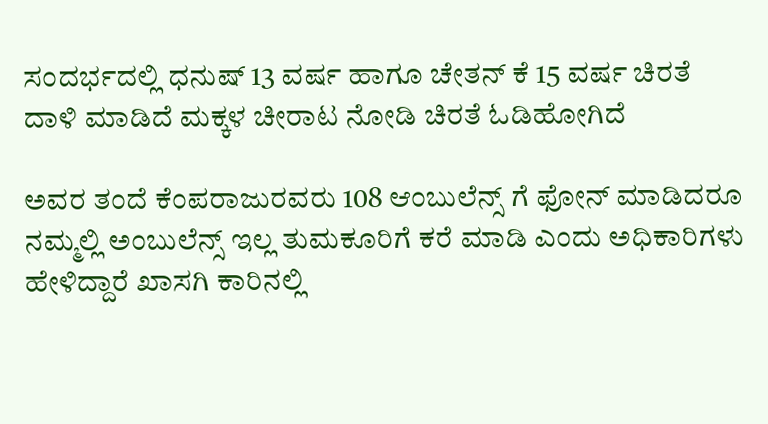ಸಂದರ್ಭದಲ್ಲಿ ಧನುಷ್ 13 ವರ್ಷ ಹಾಗೂ ಚೇತನ್ ಕೆ 15 ವರ್ಷ ಚಿರತೆ ದಾಳಿ ಮಾಡಿದೆ ಮಕ್ಕಳ ಚೀರಾಟ ನೋಡಿ ಚಿರತೆ ಓಡಿಹೋಗಿದೆ

ಅವರ ತಂದೆ ಕೆಂಪರಾಜುರವರು 108 ಆಂಬುಲೆನ್ಸ್ ಗೆ ಫೋನ್ ಮಾಡಿದರೂ ನಮ್ಮಲ್ಲಿ ಅಂಬುಲೆನ್ಸ್ ಇಲ್ಲ ತುಮಕೂರಿಗೆ ಕರೆ ಮಾಡಿ ಎಂದು ಅಧಿಕಾರಿಗಳು ಹೇಳಿದ್ದಾರೆ ಖಾಸಗಿ ಕಾರಿನಲ್ಲಿ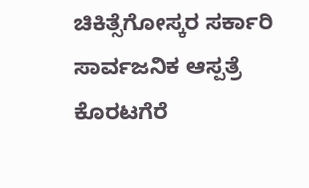ಚಿಕಿತ್ಸೆಗೋಸ್ಕರ ಸರ್ಕಾರಿ ಸಾರ್ವಜನಿಕ ಆಸ್ಪತ್ರೆ ಕೊರಟಗೆರೆ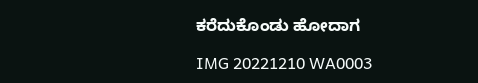ಕರೆದುಕೊಂಡು ಹೋದಾಗ

IMG 20221210 WA0003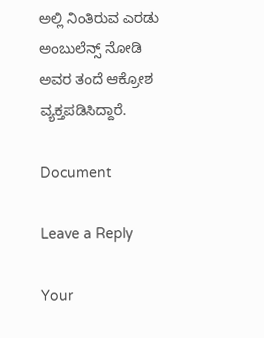ಅಲ್ಲಿ ನಿಂತಿರುವ ಎರಡು ಅಂಬುಲೆನ್ಸ್ ನೋಡಿ ಅವರ ತಂದೆ ಆಕ್ರೋಶ ವ್ಯಕ್ತಪಡಿಸಿದ್ದಾರೆ.

Document

Leave a Reply

Your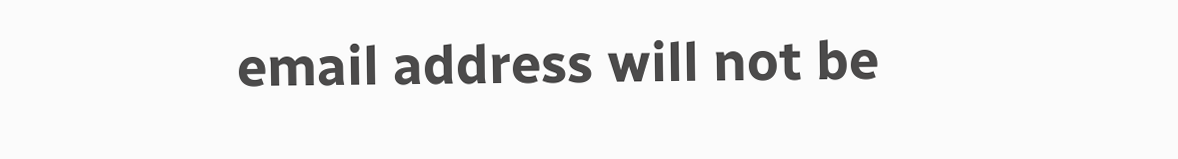email address will not be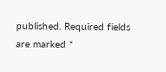published. Required fields are marked *